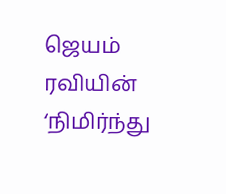ஜெயம் ரவியின் ‘நிமிர்ந்து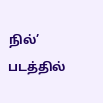நில்’ படத்தில்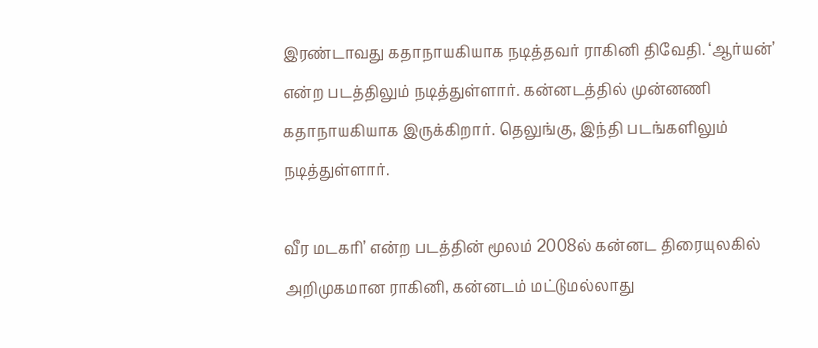இரண்டாவது கதாநாயகியாக நடித்தவர் ராகினி திவேதி. ‘ஆர்யன்’ என்ற படத்திலும் நடித்துள்ளார். கன்னடத்தில் முன்னணி கதாநாயகியாக இருக்கிறார். தெலுங்கு, இந்தி படங்களிலும் நடித்துள்ளார்.

வீர மடகரி’ என்ற படத்தின் மூலம் 2008ல் கன்னட திரையுலகில் அறிமுகமான ராகினி, கன்னடம் மட்டுமல்லாது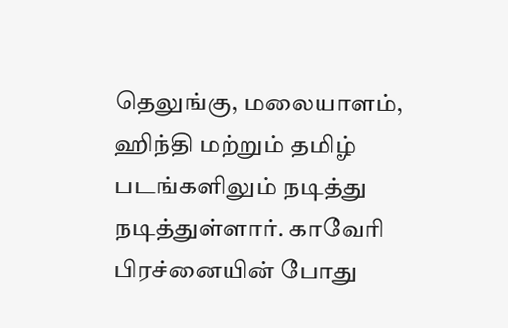தெலுங்கு, மலையாளம், ஹிந்தி மற்றும் தமிழ் படங்களிலும் நடித்து நடித்துள்ளார். காவேரி பிரச்னையின் போது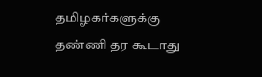தமிழகர்களுக்கு தண்ணி தர கூடாது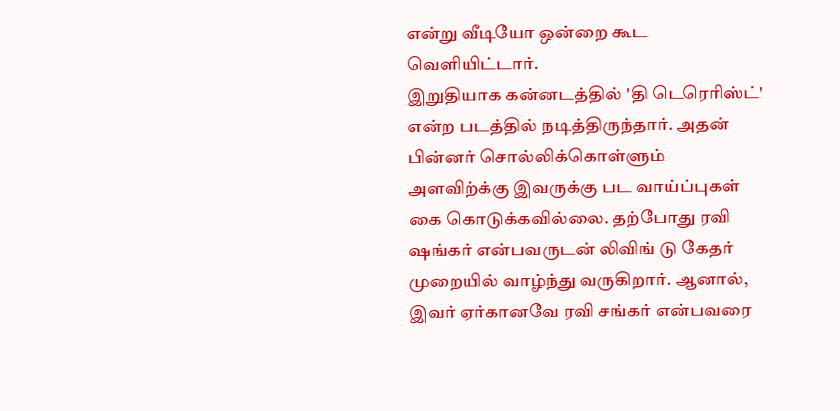என்று வீடியோ ஒன்றை கூட வெளியிட்டார்.
இறுதியாக கன்னடத்தில் 'தி டெரெரிஸ்ட்' என்ற படத்தில் நடித்திருந்தார். அதன் பின்னர் சொல்லிக்கொள்ளும் அளவிற்க்கு இவருக்கு பட வாய்ப்புகள் கை கொடுக்கவில்லை. தற்போது ரவி ஷங்கர் என்பவருடன் லிவிங் டு கேதர் முறையில் வாழ்ந்து வருகிறார். ஆனால், இவர் ஏர்கானவே ரவி சங்கர் என்பவரை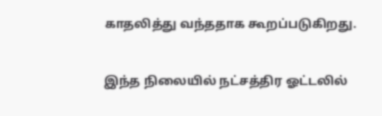காதலித்து வந்ததாக கூறப்படுகிறது.

இந்த நிலையில் நட்சத்திர ஓட்டலில்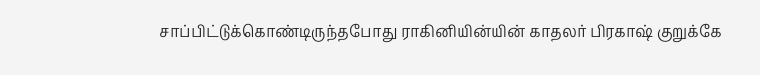சாப்பிட்டுக்கொண்டிருந்தபோது ராகினியின்யின் காதலர் பிரகாஷ் குறுக்கே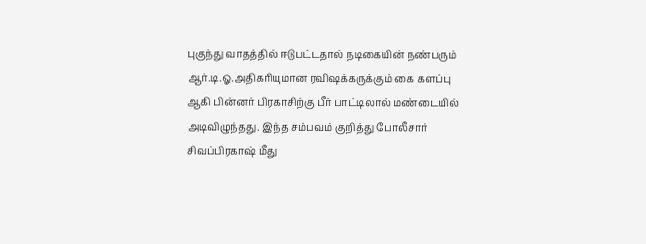புகுந்து வாதத்தில் ஈடுபட்டதால் நடிகையின் நண்பரும் ஆர்.டி.ஓ.அதிகரியுமான ரவிஷக்கருக்கும் கை களப்பு ஆகி பின்னர் பிரகாசிற்கு பீர் பாட்டிலால் மண்டையில் அடிவிழுந்தது. இந்த சம்பவம் குறித்து போலீசார் சிவப்பிரகாஷ் மீது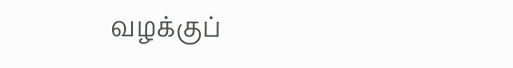வழக்குப்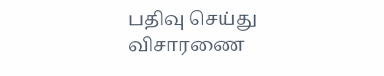பதிவு செய்து விசாரணை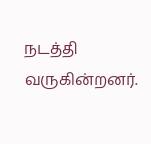நடத்தி வருகின்றனர்.